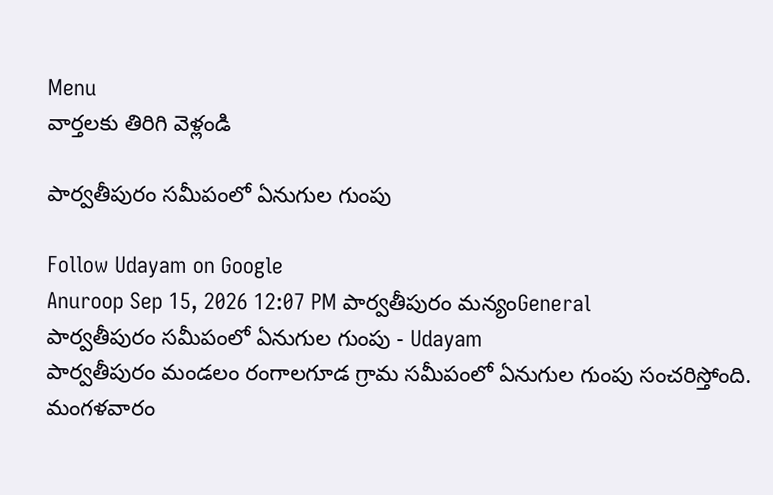Menu
వార్తలకు తిరిగి వెళ్లండి

పార్వతీపురం సమీపంలో ఏనుగుల గుంపు

Follow Udayam on Google
Anuroop Sep 15, 2026 12:07 PM పార్వతీపురం మన్యంGeneral
పార్వతీపురం సమీపంలో ఏనుగుల గుంపు - Udayam
పార్వతీపురం మండలం రంగాలగూడ గ్రామ సమీపంలో ఏనుగుల గుంపు సంచరిస్తోంది. మంగళవారం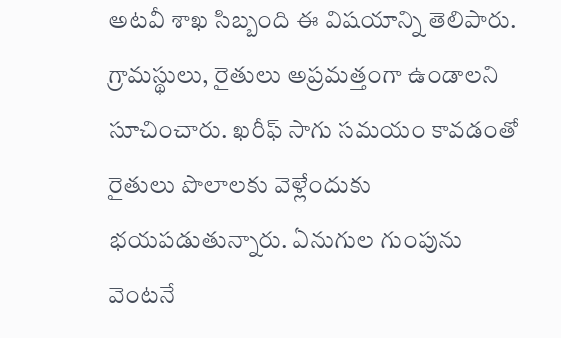అటవీ శాఖ సిబ్బంది ఈ విషయాన్ని తెలిపారు. గ్రామస్థులు, రైతులు అప్రమత్తంగా ఉండాలని సూచించారు. ఖరీఫ్ సాగు సమయం కావడంతో రైతులు పొలాలకు వెళ్లేందుకు భయపడుతున్నారు. ఏనుగుల గుంపును వెంటనే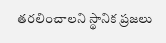తరలించాలని స్థానిక ప్రజలు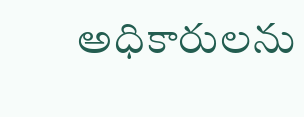అధికారులను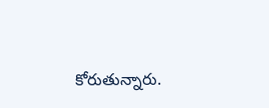కోరుతున్నారు.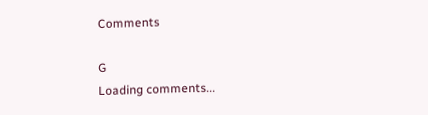Comments

G
Loading comments...